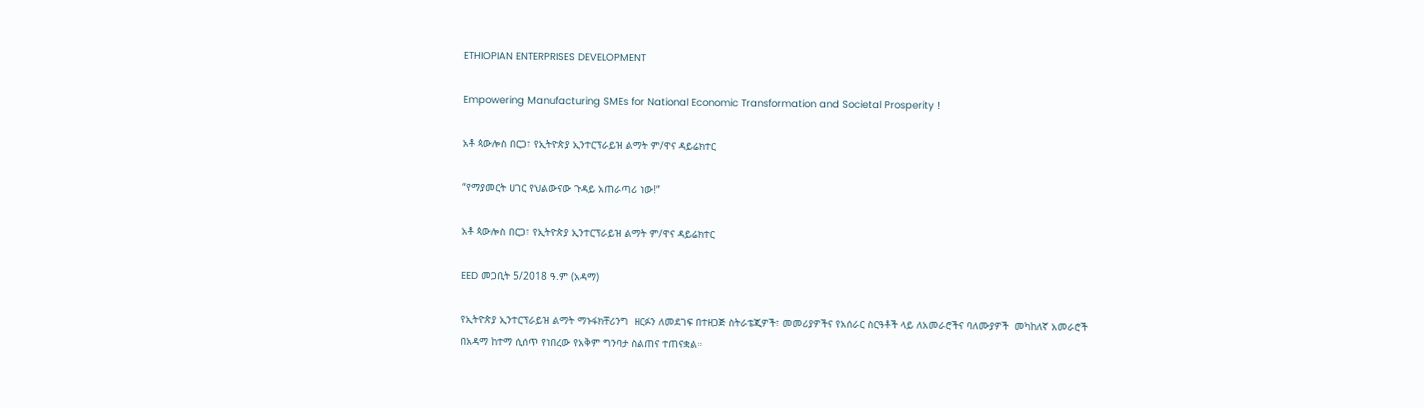ETHIOPIAN ENTERPRISES DEVELOPMENT

Empowering Manufacturing SMEs for National Economic Transformation and Societal Prosperity !

አቶ ጳውሎስ በርጋ፣ የኢትዮጵያ ኢንተርፕራይዝ ልማት ም/ዋና ዳይሬክተር

“የማያመርት ሀገር የህልውናው ጉዳይ አጠራጣሪ ነው!”

አቶ ጳውሎስ በርጋ፣ የኢትዮጵያ ኢንተርፕራይዝ ልማት ም/ዋና ዳይሬክተር

EED መጋቢት 5/2018 ዓ.ም (አዳማ)

የኢትዮጵያ ኢንተርፕራይዝ ልማት ማኑፋክቸሪንግ  ዘርፉን ለመደገፍ በተዘጋጅ ስትራቴጂዎች፣ መመሪያዎችና የአሰራር ስርዓቶች ላይ ለአመራሮችና ባለሙያዎች  መካከለኛ አመራሮች በአዳማ ከተማ ሲሰጥ የነበረው የአቅም ግንባታ ስልጠና ተጠናቋል።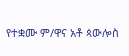የተቋሙ ም/ዋና አቶ ጳውሎስ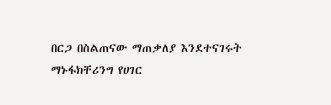በርጋ በስልጠናው ማጠቃለያ እንደተናገሩት ማኑፋክቸሪንግ የሀገር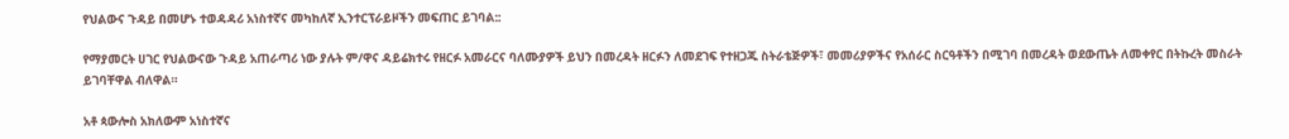የህልውና ጉዳይ በመሆኑ ተወዳዳሪ አነስተኛና መካከለኛ ኢንተርፕራይዞችን መፍጠር ይገባል::

የማያመርት ሀገር የህልውናው ጉዳይ አጠራጣሪ ነው ያሉት ም/ዋና ዳይሬክተሩ የዘርፉ አመራርና ባለሙያዎች ይህን በመረዳት ዘርፉን ለመደገፍ የተዘጋጁ ስትራቴጅዎች፣ መመሪያዎችና የአሰራር ስርዓቶችን በሚገባ በመረዳት ወደውጤት ለመቀየር በትኩረት መስራት ይገባቸዋል ብለዋል።

አቶ ጳውሎስ አክለውም አነስተኛና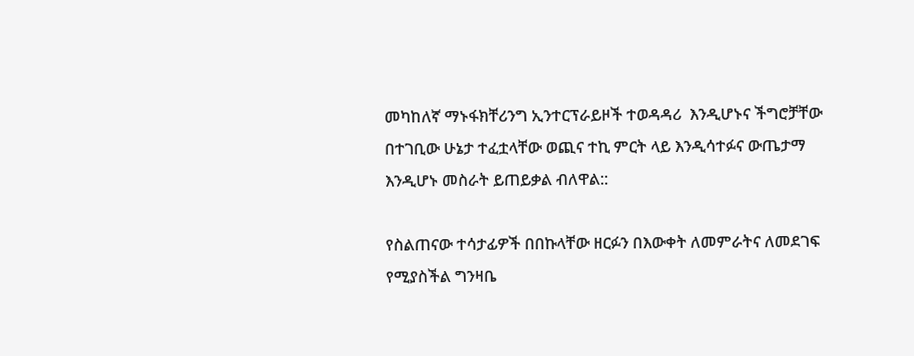መካከለኛ ማኑፋክቸሪንግ ኢንተርፕራይዞች ተወዳዳሪ  እንዲሆኑና ችግሮቻቸው በተገቢው ሁኔታ ተፈቷላቸው ወጪና ተኪ ምርት ላይ እንዲሳተፉና ውጤታማ እንዲሆኑ መስራት ይጠይቃል ብለዋል::

የስልጠናው ተሳታፊዎች በበኩላቸው ዘርፉን በእውቀት ለመምራትና ለመደገፍ የሚያስችል ግንዛቤ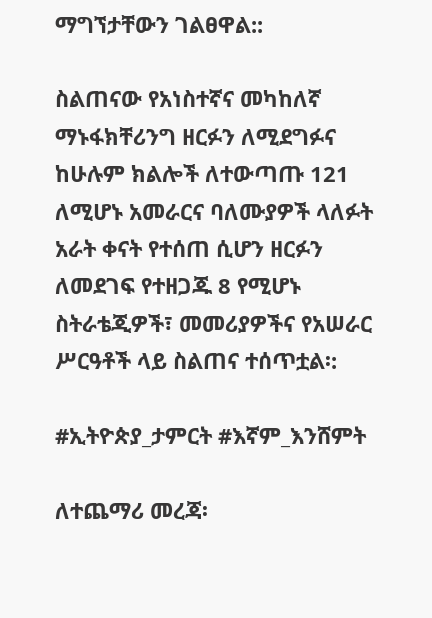ማግኘታቸውን ገልፀዋል::

ስልጠናው የአነስተኛና መካከለኛ ማኑፋክቸሪንግ ዘርፉን ለሚደግፉና ከሁሉም ክልሎች ለተውጣጡ 121 ለሚሆኑ አመራርና ባለሙያዎች ላለፉት አራት ቀናት የተሰጠ ሲሆን ዘርፉን ለመደገፍ የተዘጋጁ 8 የሚሆኑ ስትራቴጂዎች፣ መመሪያዎችና የአሠራር ሥርዓቶች ላይ ስልጠና ተሰጥቷል፡:

#ኢትዮጵያ_ታምርት #እኛም_እንሸምት

ለተጨማሪ መረጃ፡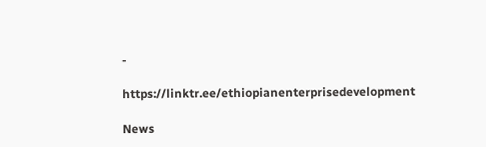-

https://linktr.ee/ethiopianenterprisedevelopment

News